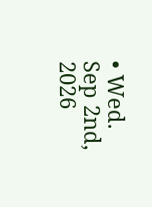• Wed. Sep 2nd, 2026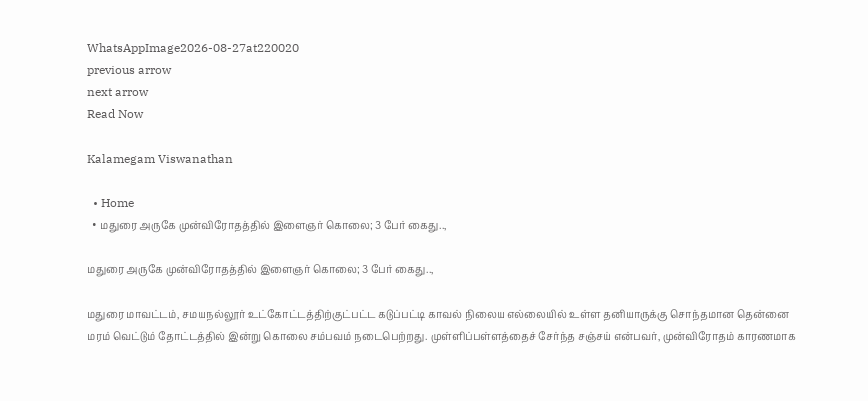WhatsAppImage2026-08-27at220020
previous arrow
next arrow
Read Now

Kalamegam Viswanathan

  • Home
  • மதுரை அருகே முன்விரோதத்தில் இளைஞர் கொலை; 3 பேர் கைது..,

மதுரை அருகே முன்விரோதத்தில் இளைஞர் கொலை; 3 பேர் கைது..,

மதுரை மாவட்டம், சமயநல்லூர் உட்கோட்டத்திற்குட்பட்ட கடுப்பட்டி காவல் நிலைய எல்லையில் உள்ள தனியாருக்கு சொந்தமான தென்னை மரம் வெட்டும் தோட்டத்தில் இன்று கொலை சம்பவம் நடைபெற்றது. முள்ளிப்பள்ளத்தைச் சேர்ந்த சஞ்சய் என்பவர், முன்விரோதம் காரணமாக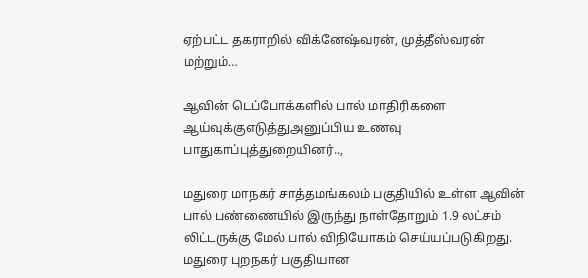ஏற்பட்ட தகராறில் விக்னேஷ்வரன், முத்தீஸ்வரன் மற்றும்…

ஆவின் டெப்போக்களில் பால் மாதிரிகளை ஆய்வுக்குஎடுத்துஅனுப்பிய உணவு பாதுகாப்புத்துறையினர்..,

மதுரை மாநகர் சாத்தமங்கலம் பகுதியில் உள்ள ஆவின் பால் பண்ணையில் இருந்து நாள்தோறும் 1.9 லட்சம் லிட்டருக்கு மேல் பால் விநியோகம் செய்யப்படுகிறது. மதுரை புறநகர் பகுதியான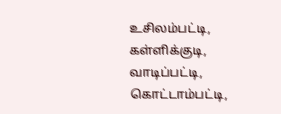உசிலம்பட்டி, கள்ளிக்குடி, வாடிப்பட்டி, கொட்டாம்பட்டி,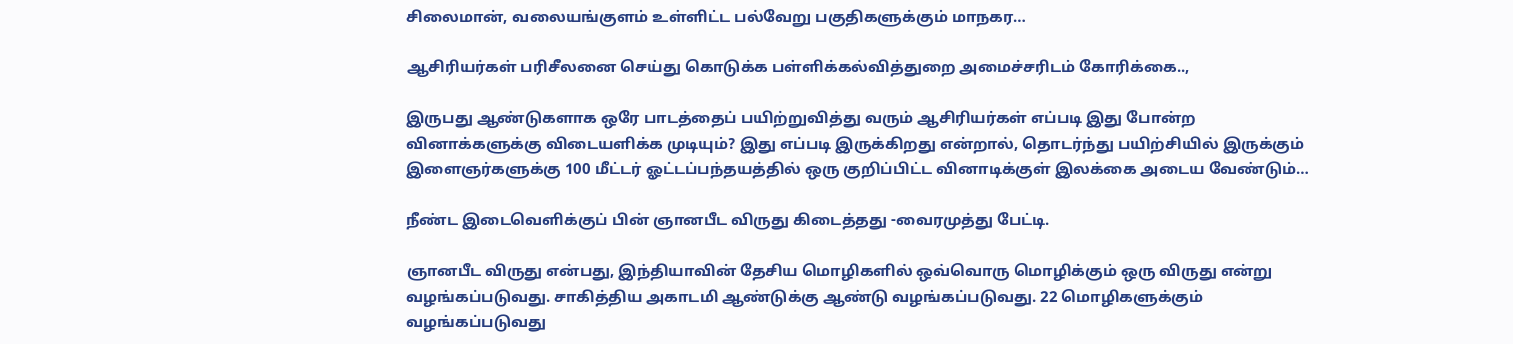சிலைமான், வலையங்குளம் உள்ளிட்ட பல்வேறு பகுதிகளுக்கும் மாநகர…

ஆசிரியர்கள் பரிசீலனை செய்து கொடுக்க பள்ளிக்கல்வித்துறை அமைச்சரிடம் கோரிக்கை..,

இருபது ஆண்டுகளாக ஒரே பாடத்தைப் பயிற்றுவித்து வரும் ஆசிரியர்கள் எப்படி இது போன்ற வினாக்களுக்கு விடையளிக்க முடியும்? இது எப்படி இருக்கிறது என்றால், தொடர்ந்து பயிற்சியில் இருக்கும் இளைஞர்களுக்கு 100 மீட்டர் ஓட்டப்பந்தயத்தில் ஒரு குறிப்பிட்ட வினாடிக்குள் இலக்கை அடைய வேண்டும்…

நீண்ட இடைவெளிக்குப் பின் ஞானபீட விருது கிடைத்தது -வைரமுத்து பேட்டி.

ஞானபீட விருது என்பது, இந்தியாவின் தேசிய மொழிகளில் ஒவ்வொரு மொழிக்கும் ஒரு விருது என்று வழங்கப்படுவது. சாகித்திய அகாடமி ஆண்டுக்கு ஆண்டு வழங்கப்படுவது. 22 மொழிகளுக்கும் வழங்கப்படுவது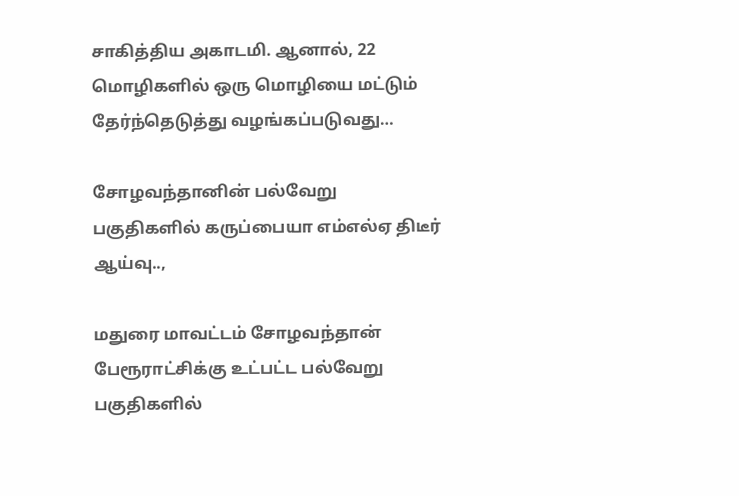சாகித்திய அகாடமி. ஆனால், 22 மொழிகளில் ஒரு மொழியை மட்டும் தேர்ந்தெடுத்து வழங்கப்படுவது…

சோழவந்தானின் பல்வேறு பகுதிகளில் கருப்பையா எம்எல்ஏ திடீர் ஆய்வு..,

மதுரை மாவட்டம் சோழவந்தான் பேரூராட்சிக்கு உட்பட்ட பல்வேறு பகுதிகளில்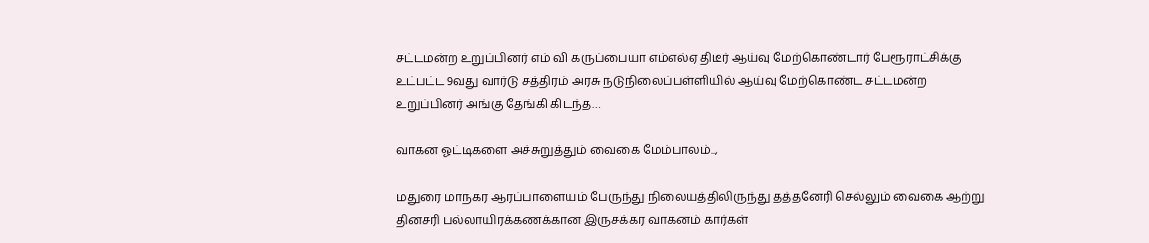சட்டமன்ற உறுப்பினர் எம் வி கருப்பையா எம்எல்ஏ திடீர் ஆய்வு மேற்கொண்டார் பேரூராட்சிக்கு உட்பட்ட 9வது வார்டு சத்திரம் அரசு நடுநிலைப்பள்ளியில் ஆய்வு மேற்கொண்ட சட்டமன்ற உறுப்பினர் அங்கு தேங்கி கிடந்த…

வாகன ஓட்டிகளை அச்சுறுத்தும் வைகை மேம்பாலம்..,

மதுரை மாநகர ஆரப்பாளையம் பேருந்து நிலையத்திலிருந்து தத்தனேரி செல்லும் வைகை ஆற்று தினசரி பல்லாயிரக்கணக்கான இருசக்கர வாகனம் கார்கள்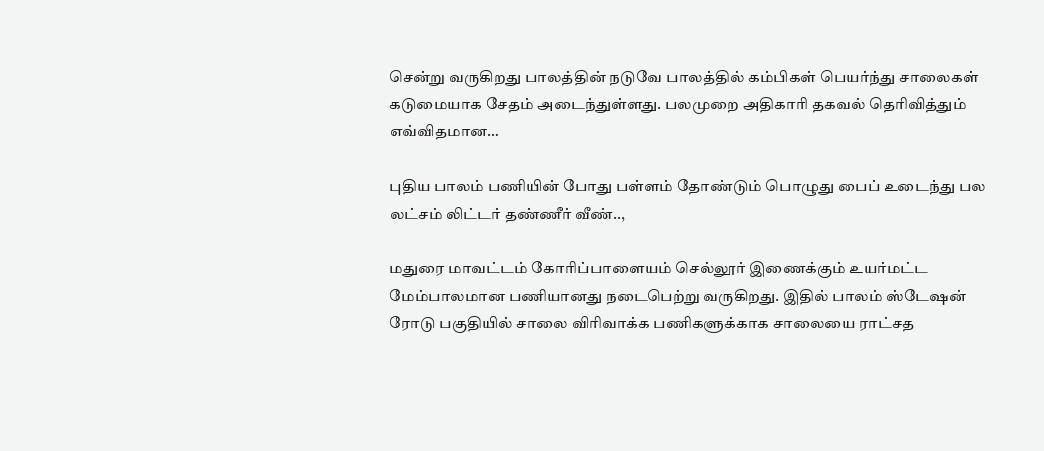சென்று வருகிறது பாலத்தின் நடுவே பாலத்தில் கம்பிகள் பெயர்ந்து சாலைகள் கடுமையாக சேதம் அடைந்துள்ளது. பலமுறை அதிகாரி தகவல் தெரிவித்தும் எவ்விதமான…

புதிய பாலம் பணியின் போது பள்ளம் தோண்டும் பொழுது பைப் உடைந்து பல லட்சம் லிட்டர் தண்ணீர் வீண்..,

மதுரை மாவட்டம் கோரிப்பாளையம் செல்லூர் இணைக்கும் உயர்மட்ட மேம்பாலமான பணியானது நடைபெற்று வருகிறது. இதில் பாலம் ஸ்டேஷன் ரோடு பகுதியில் சாலை விரிவாக்க பணிகளுக்காக சாலையை ராட்சத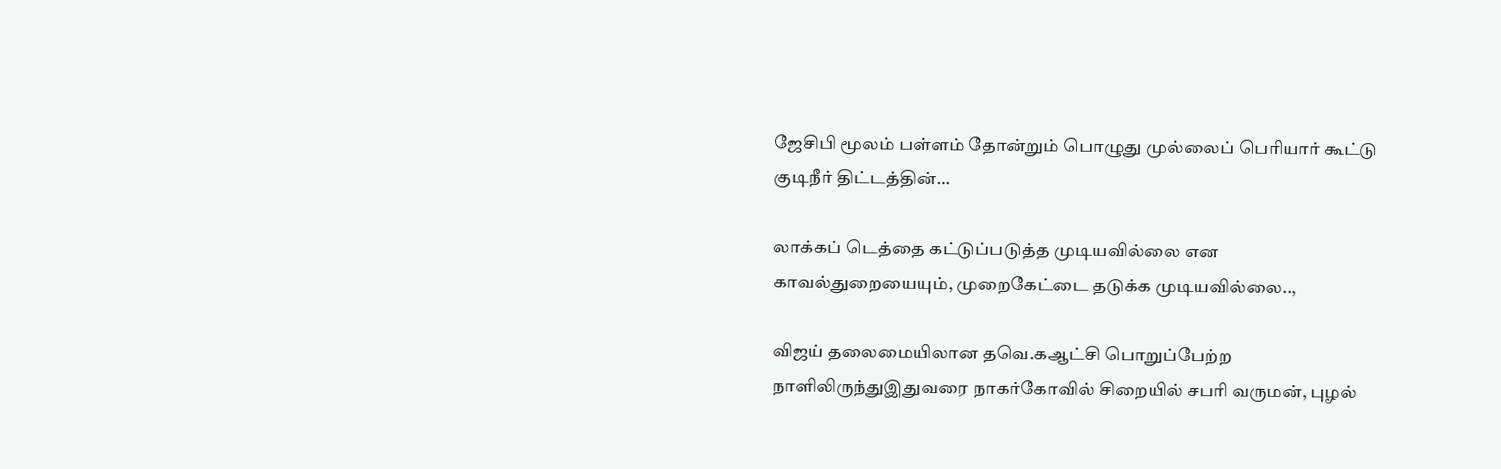ஜேசிபி மூலம் பள்ளம் தோன்றும் பொழுது முல்லைப் பெரியார் கூட்டு குடிநீர் திட்டத்தின்…

லாக்கப் டெத்தை கட்டுப்படுத்த முடியவில்லை என காவல்துறையையும், முறைகேட்டை தடுக்க முடியவில்லை..,

விஜய் தலைமையிலான த‌வெ.கஆட்சி பொறுப்பேற்ற நாளிலிருந்துஇதுவரை நாகர்கோவில் சிறையில் சபரி வருமன், புழல்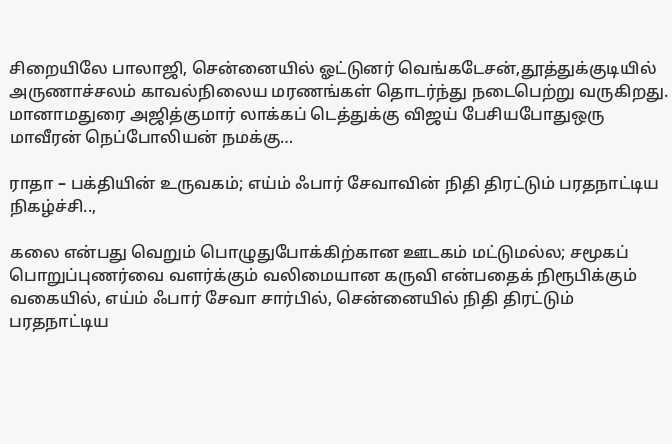சிறையிலே பாலாஜி, சென்னையில் ஓட்டுனர் வெங்கடேசன்,தூத்துக்குடியில் அருணாச்சலம் காவல்நிலைய மரணங்கள் தொடர்ந்து நடைபெற்று வருகிறது. மானாமதுரை அஜித்குமார் லாக்கப் டெத்துக்கு விஜய் பேசியபோதுஒரு மாவீரன் நெப்போலியன் நமக்கு…

ராதா – பக்தியின் உருவகம்; எய்ம் ஃபார் சேவாவின் நிதி திரட்டும் பரதநாட்டிய நிகழ்ச்சி..,

கலை என்பது வெறும் பொழுதுபோக்கிற்கான ஊடகம் மட்டுமல்ல; சமூகப் பொறுப்புணர்வை வளர்க்கும் வலிமையான கருவி என்பதைக் நிரூபிக்கும் வகையில், எய்ம் ஃபார் சேவா சார்பில், சென்னையில் நிதி திரட்டும் பரதநாட்டிய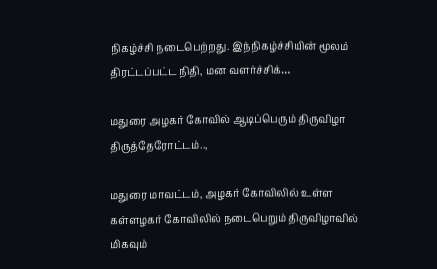நிகழ்ச்சி நடைபெற்றது. இந்நிகழ்ச்சியின் மூலம் திரட்டப்பட்ட நிதி, மன வளர்ச்சிக்…

மதுரை அழகர் கோவில் ஆடிப்பெரும் திருவிழா திருத்தேரோட்டம்..,

மதுரை மாவட்டம், அழகர் கோவிலில் உள்ள கள்ளழகர் கோவிலில் நடைபெறும் திருவிழாவில் மிகவும்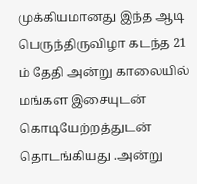முக்கியமானது இந்த ஆடி பெருந்திருவிழா கடந்த 21 ம் தேதி அன்று காலையில் மங்கள இசையுடன் கொடியேற்றத்துடன் தொடங்கியது .அன்று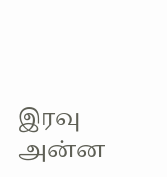இரவு அன்ன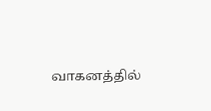வாகனத்தில்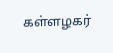கள்ளழகர்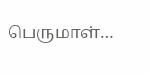பெருமாள்…